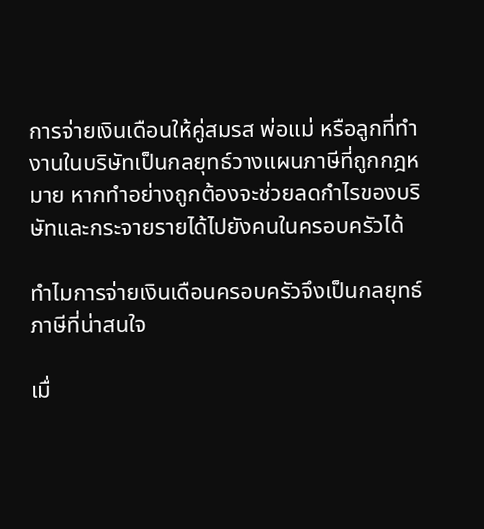การจ่ายเงินเดือนให้คู่สมรส พ่อแม่ หรือลูกที่ทำงานในบริษัทเป็นกลยุทธ์วางแผนภาษีที่ถูกกฎหมาย หากทำอย่างถูกต้องจะช่วยลดกำไรของบริษัทและกระจายรายได้ไปยังคนในครอบครัวได้

ทำไมการจ่ายเงินเดือนครอบครัวจึงเป็นกลยุทธ์ภาษีที่น่าสนใจ

เมื่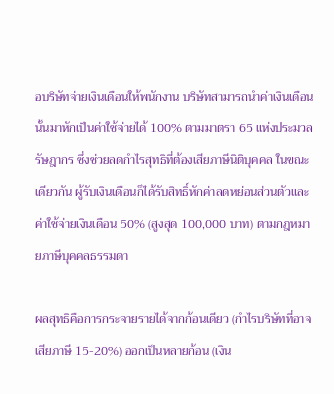อบริษัทจ่ายเงินเดือนให้พนักงาน บริษัทสามารถนำค่าเงินเดือนนั้นมาหักเป็นค่าใช้จ่ายได้ 100% ตามมาตรา 65 แห่งประมวลรัษฎากร ซึ่งช่วยลดกำไรสุทธิที่ต้องเสียภาษีนิติบุคคล ในขณะเดียวกัน ผู้รับเงินเดือนก็ได้รับสิทธิ์หักค่าลดหย่อนส่วนตัวและค่าใช้จ่ายเงินเดือน 50% (สูงสุด 100,000 บาท) ตามกฎหมายภาษีบุคคลธรรมดา

ผลสุทธิคือการกระจายรายได้จากก้อนเดียว (กำไรบริษัทที่อาจเสียภาษี 15-20%) ออกเป็นหลายก้อน (เงิน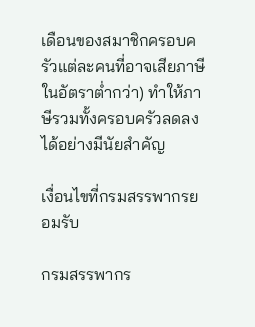เดือนของสมาชิกครอบครัวแต่ละคนที่อาจเสียภาษีในอัตราต่ำกว่า) ทำให้ภาษีรวมทั้งครอบครัวลดลงได้อย่างมีนัยสำคัญ

เงื่อนไขที่กรมสรรพากรยอมรับ

กรมสรรพากร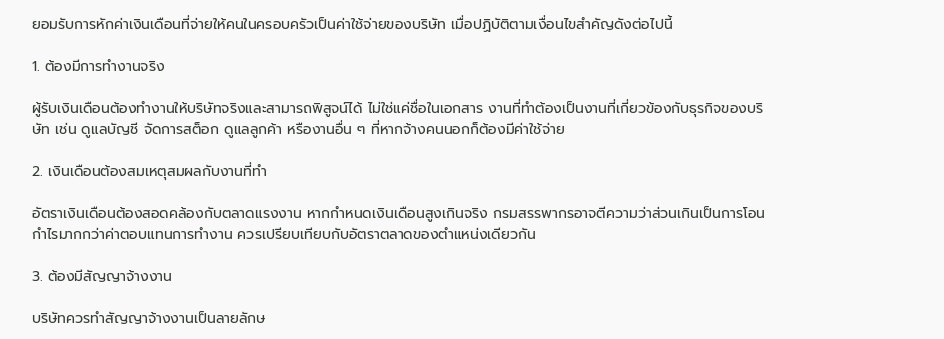ยอมรับการหักค่าเงินเดือนที่จ่ายให้คนในครอบครัวเป็นค่าใช้จ่ายของบริษัท เมื่อปฏิบัติตามเงื่อนไขสำคัญดังต่อไปนี้

1. ต้องมีการทำงานจริง

ผู้รับเงินเดือนต้องทำงานให้บริษัทจริงและสามารถพิสูจน์ได้ ไม่ใช่แค่ชื่อในเอกสาร งานที่ทำต้องเป็นงานที่เกี่ยวข้องกับธุรกิจของบริษัท เช่น ดูแลบัญชี จัดการสต็อก ดูแลลูกค้า หรืองานอื่น ๆ ที่หากจ้างคนนอกก็ต้องมีค่าใช้จ่าย

2. เงินเดือนต้องสมเหตุสมผลกับงานที่ทำ

อัตราเงินเดือนต้องสอดคล้องกับตลาดแรงงาน หากกำหนดเงินเดือนสูงเกินจริง กรมสรรพากรอาจตีความว่าส่วนเกินเป็นการโอนกำไรมากกว่าค่าตอบแทนการทำงาน ควรเปรียบเทียบกับอัตราตลาดของตำแหน่งเดียวกัน

3. ต้องมีสัญญาจ้างงาน

บริษัทควรทำสัญญาจ้างงานเป็นลายลักษ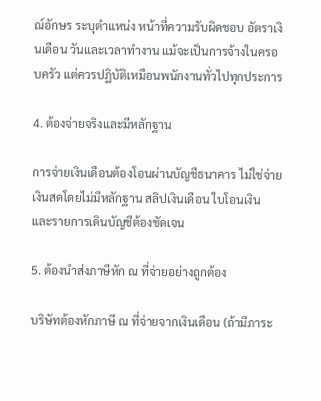ณ์อักษร ระบุตำแหน่ง หน้าที่ความรับผิดชอบ อัตราเงินเดือน วันและเวลาทำงาน แม้จะเป็นการจ้างในครอบครัว แต่ควรปฏิบัติเหมือนพนักงานทั่วไปทุกประการ

4. ต้องจ่ายจริงและมีหลักฐาน

การจ่ายเงินเดือนต้องโอนผ่านบัญชีธนาคาร ไม่ใช่จ่ายเงินสดโดยไม่มีหลักฐาน สลิปเงินเดือน ใบโอนเงิน และรายการเดินบัญชีต้องชัดเจน

5. ต้องนำส่งภาษีหัก ณ ที่จ่ายอย่างถูกต้อง

บริษัทต้องหักภาษี ณ ที่จ่ายจากเงินเดือน (ถ้ามีภาระ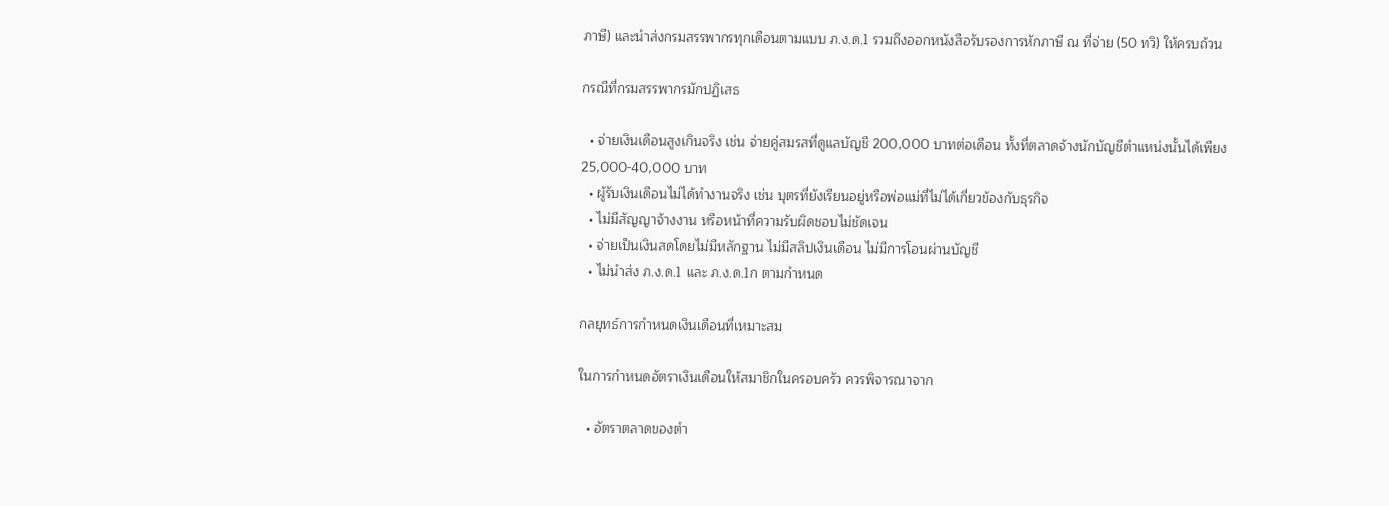ภาษี) และนำส่งกรมสรรพากรทุกเดือนตามแบบ ภ.ง.ด.1 รวมถึงออกหนังสือรับรองการหักภาษี ณ ที่จ่าย (50 ทวิ) ให้ครบถ้วน

กรณีที่กรมสรรพากรมักปฏิเสธ

  • จ่ายเงินเดือนสูงเกินจริง เช่น จ่ายคู่สมรสที่ดูแลบัญชี 200,000 บาทต่อเดือน ทั้งที่ตลาดจ้างนักบัญชีตำแหน่งนั้นได้เพียง 25,000-40,000 บาท
  • ผู้รับเงินเดือนไม่ได้ทำงานจริง เช่น บุตรที่ยังเรียนอยู่หรือพ่อแม่ที่ไม่ได้เกี่ยวข้องกับธุรกิจ
  • ไม่มีสัญญาจ้างงาน หรือหน้าที่ความรับผิดชอบไม่ชัดเจน
  • จ่ายเป็นเงินสดโดยไม่มีหลักฐาน ไม่มีสลิปเงินเดือน ไม่มีการโอนผ่านบัญชี
  • ไม่นำส่ง ภ.ง.ด.1 และ ภ.ง.ด.1ก ตามกำหนด

กลยุทธ์การกำหนดเงินเดือนที่เหมาะสม

ในการกำหนดอัตราเงินเดือนให้สมาชิกในครอบครัว ควรพิจารณาจาก

  • อัตราตลาดของตำ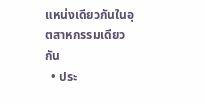แหน่งเดียวกันในอุตสาหกรรมเดียวกัน
  • ประ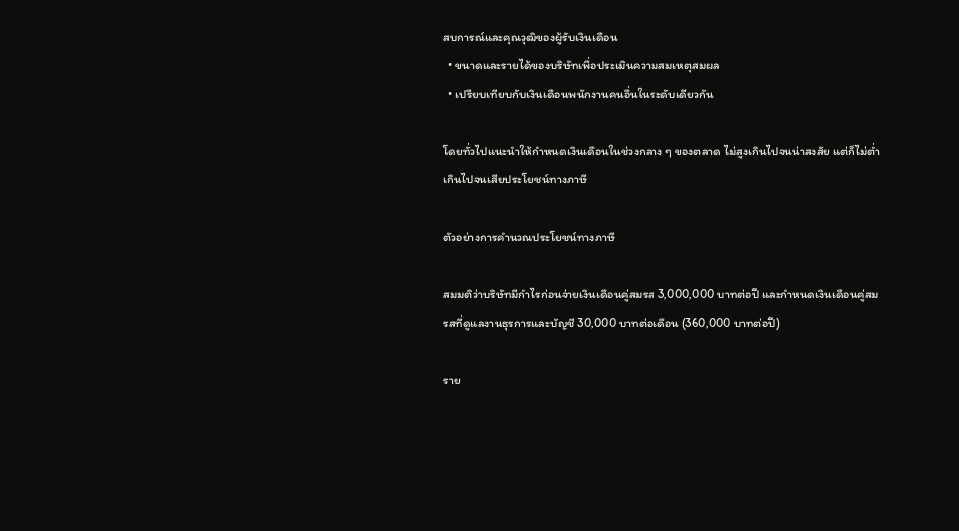สบการณ์และคุณวุฒิของผู้รับเงินเดือน
  • ขนาดและรายได้ของบริษัทเพื่อประเมินความสมเหตุสมผล
  • เปรียบเทียบกับเงินเดือนพนักงานคนอื่นในระดับเดียวกัน

โดยทั่วไปแนะนำให้กำหนดเงินเดือนในช่วงกลาง ๆ ของตลาด ไม่สูงเกินไปจนน่าสงสัย แต่ก็ไม่ต่ำเกินไปจนเสียประโยชน์ทางภาษี

ตัวอย่างการคำนวณประโยชน์ทางภาษี

สมมติว่าบริษัทมีกำไรก่อนจ่ายเงินเดือนคู่สมรส 3,000,000 บาทต่อปี และกำหนดเงินเดือนคู่สมรสที่ดูแลงานธุรการและบัญชี 30,000 บาทต่อเดือน (360,000 บาทต่อปี)

ราย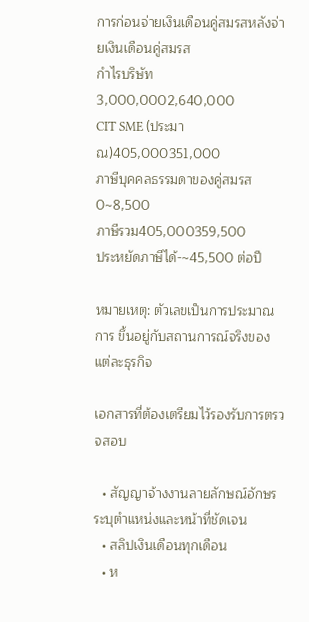การก่อนจ่ายเงินเดือนคู่สมรสหลังจ่ายเงินเดือนคู่สมรส
กำไรบริษัท3,000,0002,640,000
CIT SME (ประมาณ)405,000351,000
ภาษีบุคคลธรรมดาของคู่สมรส0~8,500
ภาษีรวม405,000359,500
ประหยัดภาษีได้-~45,500 ต่อปี

หมายเหตุ: ตัวเลขเป็นการประมาณการ ขึ้นอยู่กับสถานการณ์จริงของแต่ละธุรกิจ

เอกสารที่ต้องเตรียมไว้รองรับการตรวจสอบ

  • สัญญาจ้างงานลายลักษณ์อักษร ระบุตำแหน่งและหน้าที่ชัดเจน
  • สลิปเงินเดือนทุกเดือน
  • ห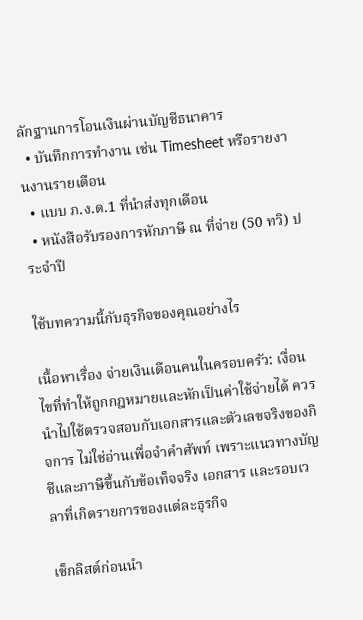ลักฐานการโอนเงินผ่านบัญชีธนาคาร
  • บันทึกการทำงาน เช่น Timesheet หรือรายงานงานรายเดือน
  • แบบ ภ.ง.ด.1 ที่นำส่งทุกเดือน
  • หนังสือรับรองการหักภาษี ณ ที่จ่าย (50 ทวิ) ประจำปี

ใช้บทความนี้กับธุรกิจของคุณอย่างไร

เนื้อหาเรื่อง จ่ายเงินเดือนคนในครอบครัว: เงื่อนไขที่ทำให้ถูกกฎหมายและหักเป็นค่าใช้จ่ายได้ ควรนำไปใช้ตรวจสอบกับเอกสารและตัวเลขจริงของกิจการ ไม่ใช่อ่านเพื่อจำคำศัพท์ เพราะแนวทางบัญชีและภาษีขึ้นกับข้อเท็จจริง เอกสาร และรอบเวลาที่เกิดรายการของแต่ละธุรกิจ

เช็กลิสต์ก่อนนำ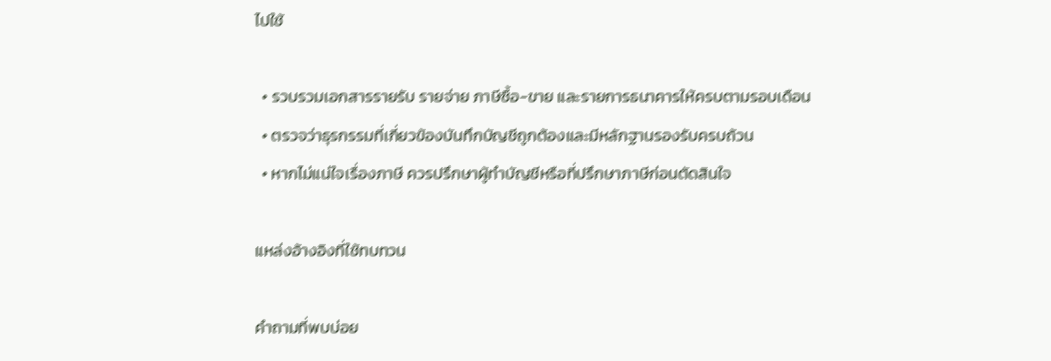ไปใช้

  • รวบรวมเอกสารรายรับ รายจ่าย ภาษีซื้อ-ขาย และรายการธนาคารให้ครบตามรอบเดือน
  • ตรวจว่าธุรกรรมที่เกี่ยวข้องบันทึกบัญชีถูกต้องและมีหลักฐานรองรับครบถ้วน
  • หากไม่แน่ใจเรื่องภาษี ควรปรึกษาผู้ทำบัญชีหรือที่ปรึกษาภาษีก่อนตัดสินใจ

แหล่งอ้างอิงที่ใช้ทบทวน

คำถามที่พบบ่อย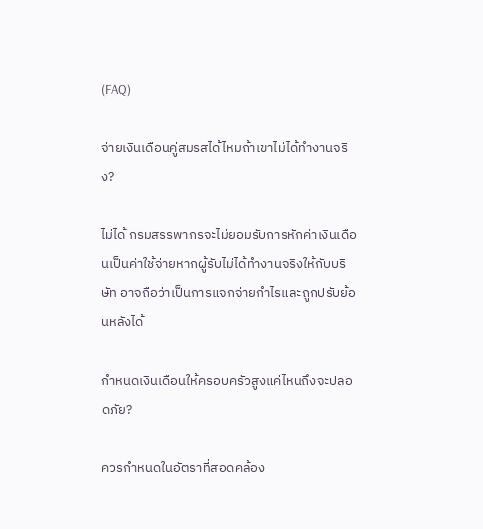(FAQ)

จ่ายเงินเดือนคู่สมรสได้ไหมถ้าเขาไม่ได้ทำงานจริง?

ไม่ได้ กรมสรรพากรจะไม่ยอมรับการหักค่าเงินเดือนเป็นค่าใช้จ่ายหากผู้รับไม่ได้ทำงานจริงให้กับบริษัท อาจถือว่าเป็นการแจกจ่ายกำไรและถูกปรับย้อนหลังได้

กำหนดเงินเดือนให้ครอบครัวสูงแค่ไหนถึงจะปลอดภัย?

ควรกำหนดในอัตราที่สอดคล้อง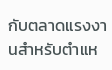กับตลาดแรงงานสำหรับตำแห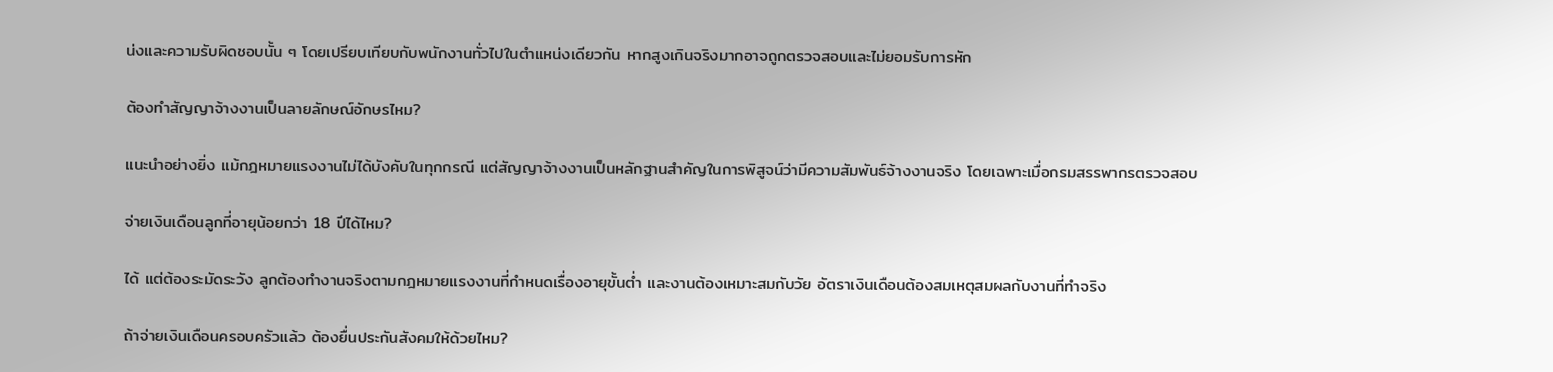น่งและความรับผิดชอบนั้น ๆ โดยเปรียบเทียบกับพนักงานทั่วไปในตำแหน่งเดียวกัน หากสูงเกินจริงมากอาจถูกตรวจสอบและไม่ยอมรับการหัก

ต้องทำสัญญาจ้างงานเป็นลายลักษณ์อักษรไหม?

แนะนำอย่างยิ่ง แม้กฎหมายแรงงานไม่ได้บังคับในทุกกรณี แต่สัญญาจ้างงานเป็นหลักฐานสำคัญในการพิสูจน์ว่ามีความสัมพันธ์จ้างงานจริง โดยเฉพาะเมื่อกรมสรรพากรตรวจสอบ

จ่ายเงินเดือนลูกที่อายุน้อยกว่า 18 ปีได้ไหม?

ได้ แต่ต้องระมัดระวัง ลูกต้องทำงานจริงตามกฎหมายแรงงานที่กำหนดเรื่องอายุขั้นต่ำ และงานต้องเหมาะสมกับวัย อัตราเงินเดือนต้องสมเหตุสมผลกับงานที่ทำจริง

ถ้าจ่ายเงินเดือนครอบครัวแล้ว ต้องยื่นประกันสังคมให้ด้วยไหม?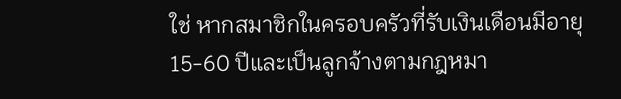ใช่ หากสมาชิกในครอบครัวที่รับเงินเดือนมีอายุ 15-60 ปีและเป็นลูกจ้างตามกฎหมา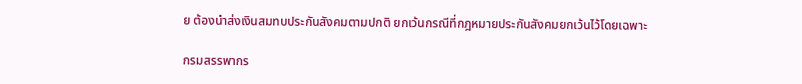ย ต้องนำส่งเงินสมทบประกันสังคมตามปกติ ยกเว้นกรณีที่กฎหมายประกันสังคมยกเว้นไว้โดยเฉพาะ

กรมสรรพากร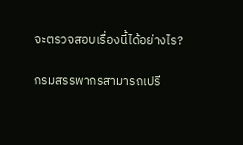จะตรวจสอบเรื่องนี้ได้อย่างไร?

กรมสรรพากรสามารถเปรี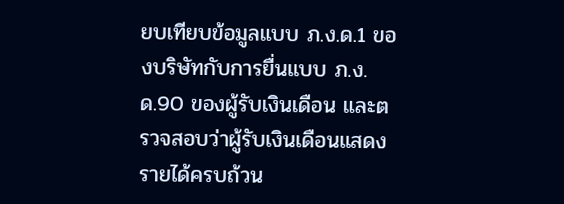ยบเทียบข้อมูลแบบ ภ.ง.ด.1 ของบริษัทกับการยื่นแบบ ภ.ง.ด.90 ของผู้รับเงินเดือน และตรวจสอบว่าผู้รับเงินเดือนแสดงรายได้ครบถ้วน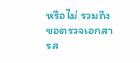หรือไม่ รวมถึงขอตรวจเอกสารส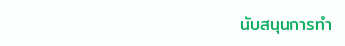นับสนุนการทำ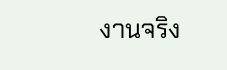งานจริง